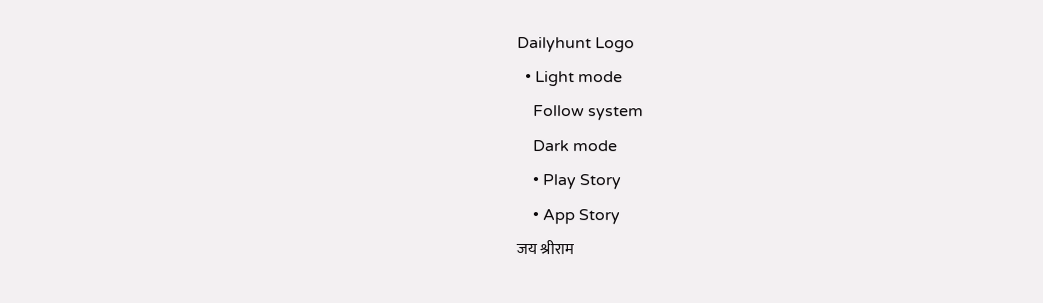Dailyhunt Logo
  • Light mode
    Follow system
    Dark mode
    • Play Story
    • App Story
जय श्रीराम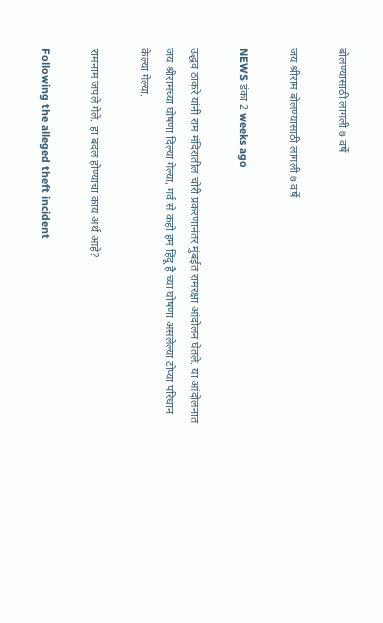बोलण्यासाठी लागली ७ वर्षे

जय श्रीराम बोलण्यासाठी लागली ७ वर्षे

NEWS डंका 2 weeks ago

उद्धव ठाकरे यांनी राम मंदिरातील चोरी प्रकरणानंतर मुंबईत रामरक्षा आंदोलन घेतले. या आंदोलनात जय श्रीरामच्या घोषणा दिल्या गेल्या, गर्व से कहो हम हिंदू है च्या घोषणा असलेल्या टोप्या परिधान केल्या गेल्या.

रामनाम जपले गेले. हा बदल होण्याचा काय अर्थ आहे?

Following the alleged theft incident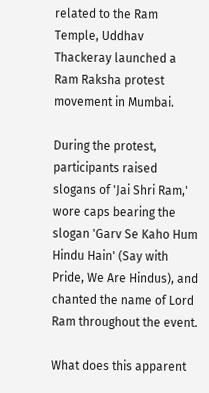related to the Ram Temple, Uddhav Thackeray launched a Ram Raksha protest movement in Mumbai.

During the protest, participants raised slogans of 'Jai Shri Ram,' wore caps bearing the slogan 'Garv Se Kaho Hum Hindu Hain' (Say with Pride, We Are Hindus), and chanted the name of Lord Ram throughout the event.

What does this apparent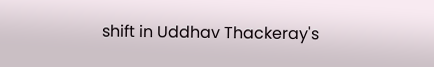shift in Uddhav Thackeray's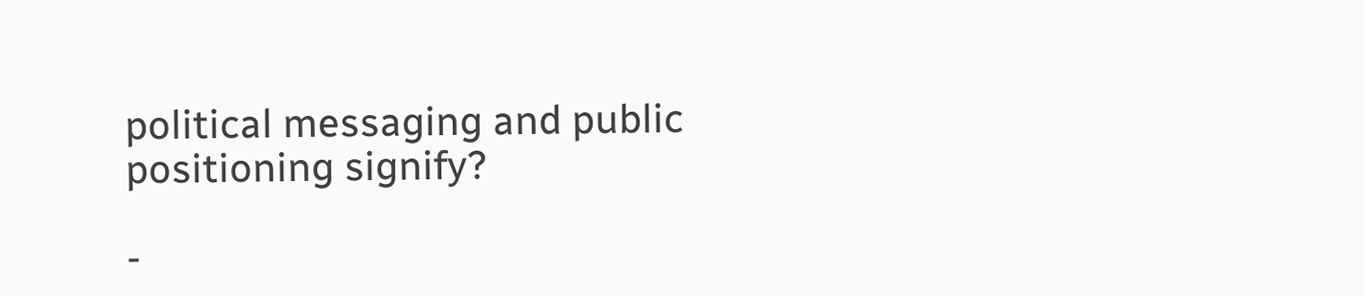political messaging and public positioning signify?

-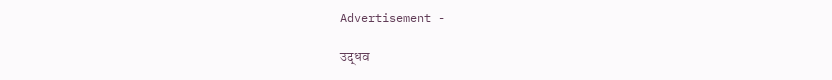Advertisement -

उद्धव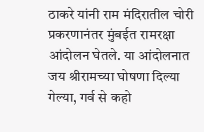ठाकरे यांनी राम मंदिरातील चोरी प्रकरणानंतर मुंबईत रामरक्षा आंदोलन घेतले. या आंदोलनात जय श्रीरामच्या घोषणा दिल्या गेल्या, गर्व से कहो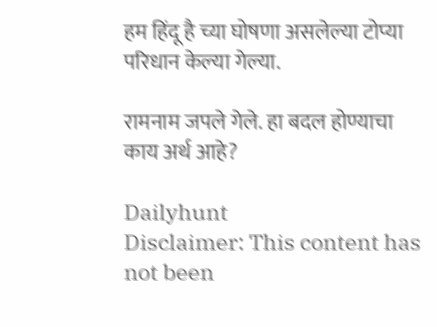हम हिंदू है च्या घोषणा असलेल्या टोप्या परिधान केल्या गेल्या.

रामनाम जपले गेले. हा बदल होण्याचा काय अर्थ आहे?

Dailyhunt
Disclaimer: This content has not been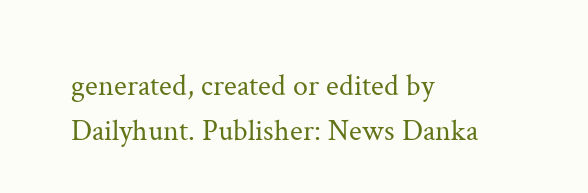generated, created or edited by Dailyhunt. Publisher: News Danka